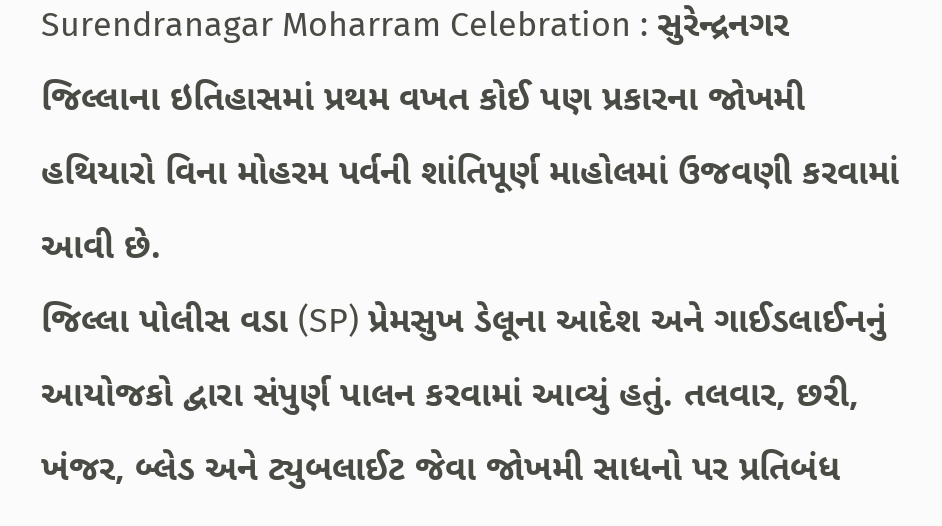Surendranagar Moharram Celebration : સુરેન્દ્રનગર જિલ્લાના ઇતિહાસમાં પ્રથમ વખત કોઈ પણ પ્રકારના જોખમી હથિયારો વિના મોહરમ પર્વની શાંતિપૂર્ણ માહોલમાં ઉજવણી કરવામાં આવી છે.
જિલ્લા પોલીસ વડા (SP) પ્રેમસુખ ડેલૂના આદેશ અને ગાઈડલાઈનનું આયોજકો દ્વારા સંપુર્ણ પાલન કરવામાં આવ્યું હતું. તલવાર, છરી, ખંજર, બ્લેડ અને ટ્યુબલાઈટ જેવા જોખમી સાધનો પર પ્રતિબંધ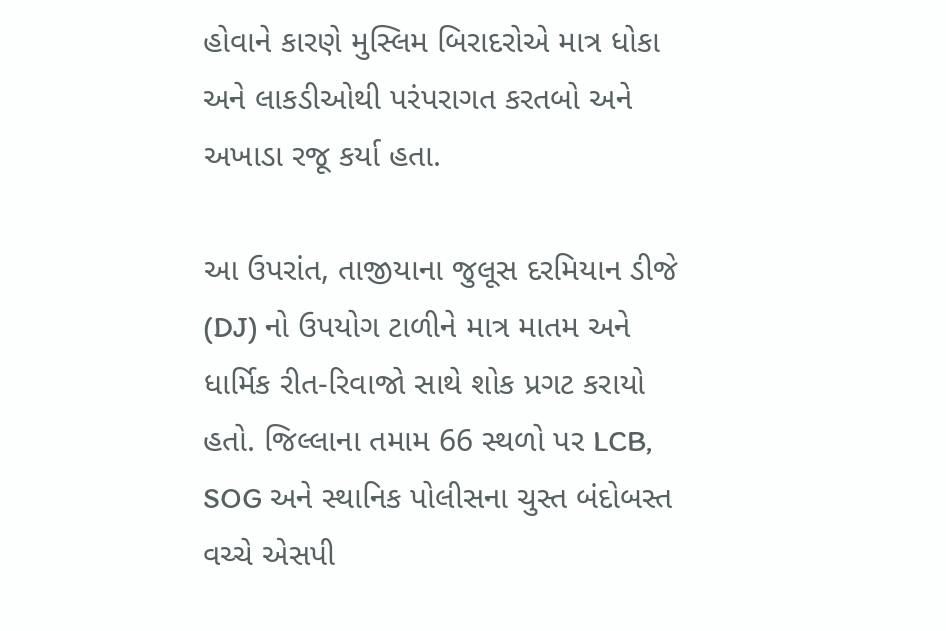હોવાને કારણે મુસ્લિમ બિરાદરોએ માત્ર ધોકા અને લાકડીઓથી પરંપરાગત કરતબો અને અખાડા રજૂ કર્યા હતા.

આ ઉપરાંત, તાજીયાના જુલૂસ દરમિયાન ડીજે (DJ) નો ઉપયોગ ટાળીને માત્ર માતમ અને ધાર્મિક રીત-રિવાજો સાથે શોક પ્રગટ કરાયો હતો. જિલ્લાના તમામ 66 સ્થળો પર LCB, SOG અને સ્થાનિક પોલીસના ચુસ્ત બંદોબસ્ત વચ્ચે એસપી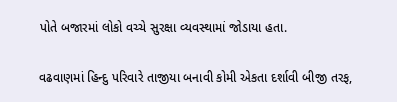પોતે બજારમાં લોકો વચ્ચે સુરક્ષા વ્યવસ્થામાં જોડાયા હતા.

વઢવાણમાં હિન્દુ પરિવારે તાજીયા બનાવી કોમી એકતા દર્શાવી બીજી તરફ,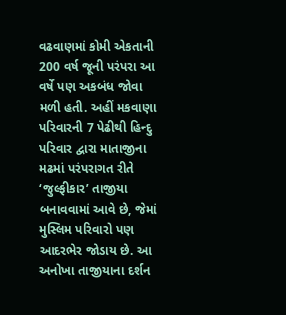વઢવાણમાં કોમી એકતાની 200 વર્ષ જૂની પરંપરા આ વર્ષે પણ અકબંધ જોવા મળી હતી. અહીં મકવાણા પરિવારની 7 પેઢીથી હિન્દુ પરિવાર દ્વારા માતાજીના મઢમાં પરંપરાગત રીતે ‘જુલ્ફીકાર’ તાજીયા બનાવવામાં આવે છે, જેમાં મુસ્લિમ પરિવારો પણ આદરભેર જોડાય છે. આ અનોખા તાજીયાના દર્શન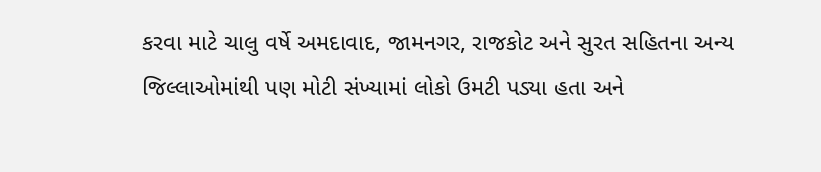કરવા માટે ચાલુ વર્ષે અમદાવાદ, જામનગર, રાજકોટ અને સુરત સહિતના અન્ય જિલ્લાઓમાંથી પણ મોટી સંખ્યામાં લોકો ઉમટી પડ્યા હતા અને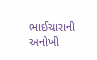ભાઈચારાની અનોખી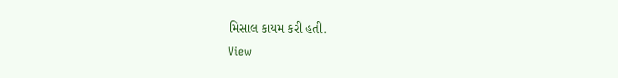મિસાલ કાયમ કરી હતી.
View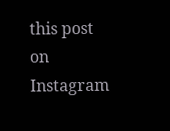this post on Instagram